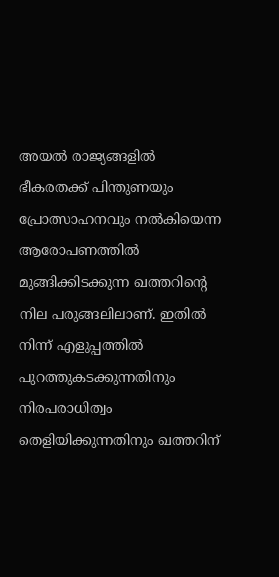അയൽ രാജ്യങ്ങളിൽ ഭീകരതക്ക് പിന്തുണയും പ്രോത്സാഹനവും നൽകിയെന്ന ആരോപണത്തിൽ മുങ്ങിക്കിടക്കുന്ന ഖത്തറിന്റെ നില പരുങ്ങലിലാണ്. ഇതിൽ നിന്ന് എളുപ്പത്തിൽ പുറത്തുകടക്കുന്നതിനും നിരപരാധിത്വം തെളിയിക്കുന്നതിനും ഖത്തറിന്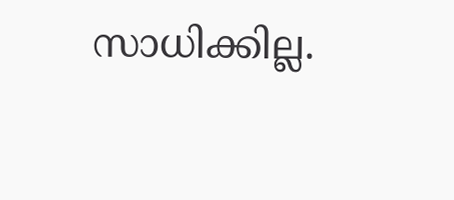സാധിക്കില്ല.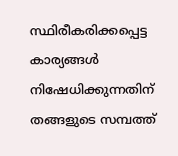സ്ഥിരീകരിക്കപ്പെട്ട കാര്യങ്ങൾ നിഷേധിക്കുന്നതിന് തങ്ങളുടെ സമ്പത്ത്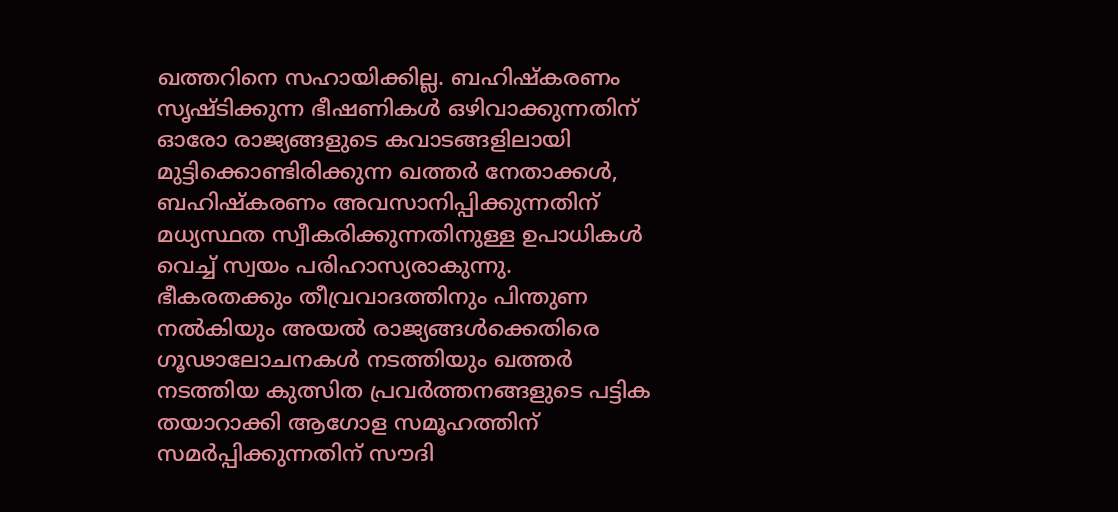ഖത്തറിനെ സഹായിക്കില്ല. ബഹിഷ്കരണം സൃഷ്ടിക്കുന്ന ഭീഷണികൾ ഒഴിവാക്കുന്നതിന് ഓരോ രാജ്യങ്ങളുടെ കവാടങ്ങളിലായി മുട്ടിക്കൊണ്ടിരിക്കുന്ന ഖത്തർ നേതാക്കൾ, ബഹിഷ്കരണം അവസാനിപ്പിക്കുന്നതിന് മധ്യസ്ഥത സ്വീകരിക്കുന്നതിനുള്ള ഉപാധികൾ വെച്ച് സ്വയം പരിഹാസ്യരാകുന്നു.
ഭീകരതക്കും തീവ്രവാദത്തിനും പിന്തുണ നൽകിയും അയൽ രാജ്യങ്ങൾക്കെതിരെ ഗൂഢാലോചനകൾ നടത്തിയും ഖത്തർ നടത്തിയ കുത്സിത പ്രവർത്തനങ്ങളുടെ പട്ടിക തയാറാക്കി ആഗോള സമൂഹത്തിന് സമർപ്പിക്കുന്നതിന് സൗദി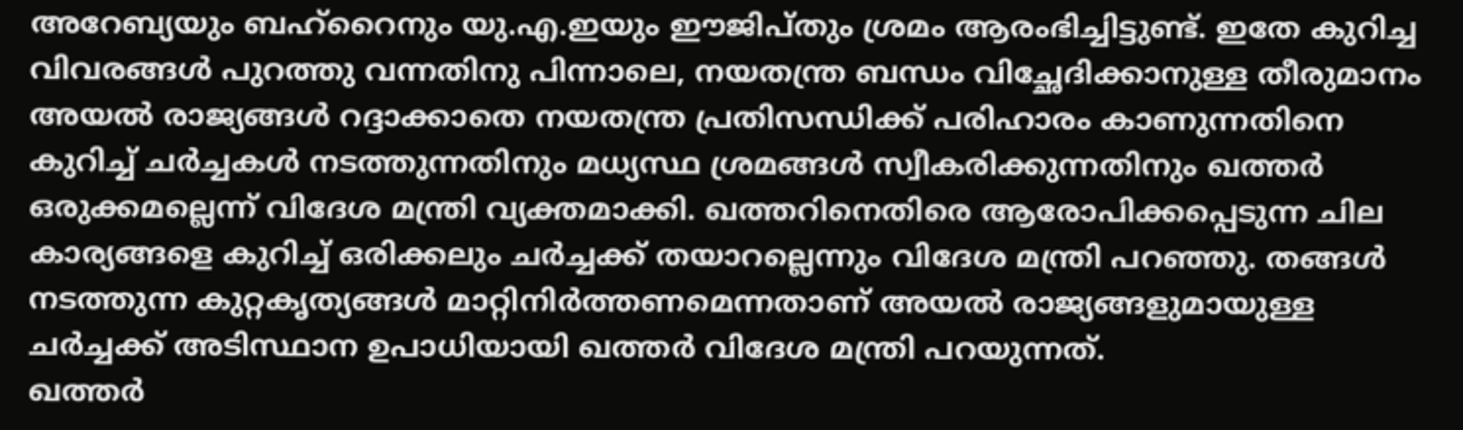അറേബ്യയും ബഹ്റൈനും യു.എ.ഇയും ഈജിപ്തും ശ്രമം ആരംഭിച്ചിട്ടുണ്ട്. ഇതേ കുറിച്ച വിവരങ്ങൾ പുറത്തു വന്നതിനു പിന്നാലെ, നയതന്ത്ര ബന്ധം വിച്ഛേദിക്കാനുള്ള തീരുമാനം അയൽ രാജ്യങ്ങൾ റദ്ദാക്കാതെ നയതന്ത്ര പ്രതിസന്ധിക്ക് പരിഹാരം കാണുന്നതിനെ കുറിച്ച് ചർച്ചകൾ നടത്തുന്നതിനും മധ്യസ്ഥ ശ്രമങ്ങൾ സ്വീകരിക്കുന്നതിനും ഖത്തർ ഒരുക്കമല്ലെന്ന് വിദേശ മന്ത്രി വ്യക്തമാക്കി. ഖത്തറിനെതിരെ ആരോപിക്കപ്പെടുന്ന ചില കാര്യങ്ങളെ കുറിച്ച് ഒരിക്കലും ചർച്ചക്ക് തയാറല്ലെന്നും വിദേശ മന്ത്രി പറഞ്ഞു. തങ്ങൾ നടത്തുന്ന കുറ്റകൃത്യങ്ങൾ മാറ്റിനിർത്തണമെന്നതാണ് അയൽ രാജ്യങ്ങളുമായുള്ള ചർച്ചക്ക് അടിസ്ഥാന ഉപാധിയായി ഖത്തർ വിദേശ മന്ത്രി പറയുന്നത്.
ഖത്തർ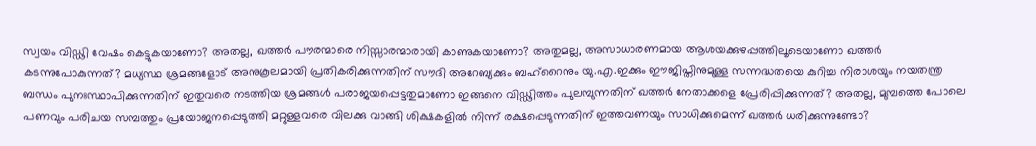സ്വയം വിഡ്ഢി വേഷം കെട്ടുകയാണോ? അതല്ല, ഖത്തർ പൗരന്മാരെ നിസ്സാരന്മാരായി കാണുകയാണോ? അതുമല്ല, അസാധാരണമായ ആശയക്കുഴപ്പത്തിലൂടെയാണോ ഖത്തർ കടന്നുപോകുന്നത്? മധ്യസ്ഥ ശ്രമങ്ങളോട് അനുകൂലമായി പ്രതികരിക്കുന്നതിന് സൗദി അറേബ്യക്കും ബഹ്റൈനും യു.എ.ഇക്കും ഈജിപ്തിനുമുള്ള സന്നദ്ധതയെ കുറിച്ച നിരാശയും നയതന്ത്ര ബന്ധം പുനഃസ്ഥാപിക്കുന്നതിന് ഇതുവരെ നടത്തിയ ശ്രമങ്ങൾ പരാജയപ്പെട്ടതുമാണോ ഇങ്ങനെ വിഡ്ഢിത്തം പുലമ്പുന്നതിന് ഖത്തർ നേതാക്കളെ പ്രേരിപ്പിക്കുന്നത്? അതല്ല, മുമ്പത്തെ പോലെ പണവും പരിചയ സമ്പത്തും പ്രയോജനപ്പെടുത്തി മറ്റുള്ളവരെ വിലക്കു വാങ്ങി ശിക്ഷകളിൽ നിന്ന് രക്ഷപ്പെടുന്നതിന് ഇത്തവണയും സാധിക്കുമെന്ന് ഖത്തർ ധരിക്കുന്നുണ്ടോ?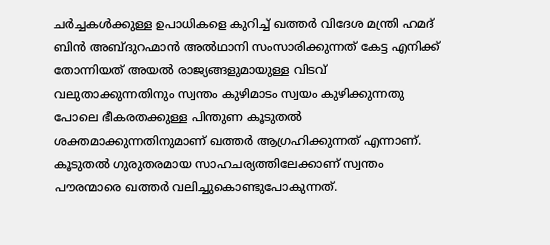ചർച്ചകൾക്കുള്ള ഉപാധികളെ കുറിച്ച് ഖത്തർ വിദേശ മന്ത്രി ഹമദ് ബിൻ അബ്ദുറഹ്മാൻ അൽഥാനി സംസാരിക്കുന്നത് കേട്ട എനിക്ക് തോന്നിയത് അയൽ രാജ്യങ്ങളുമായുള്ള വിടവ് വലുതാക്കുന്നതിനും സ്വന്തം കുഴിമാടം സ്വയം കുഴിക്കുന്നതു പോലെ ഭീകരതക്കുള്ള പിന്തുണ കൂടുതൽ ശക്തമാക്കുന്നതിനുമാണ് ഖത്തർ ആഗ്രഹിക്കുന്നത് എന്നാണ്. കൂടുതൽ ഗുരുതരമായ സാഹചര്യത്തിലേക്കാണ് സ്വന്തം പൗരന്മാരെ ഖത്തർ വലിച്ചുകൊണ്ടുപോകുന്നത്.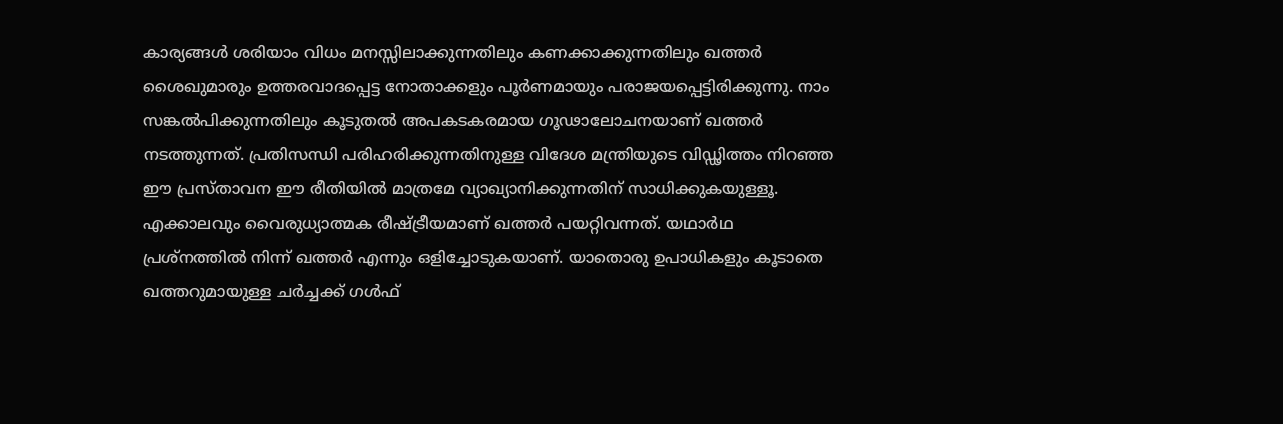കാര്യങ്ങൾ ശരിയാം വിധം മനസ്സിലാക്കുന്നതിലും കണക്കാക്കുന്നതിലും ഖത്തർ ശൈഖുമാരും ഉത്തരവാദപ്പെട്ട നോതാക്കളും പൂർണമായും പരാജയപ്പെട്ടിരിക്കുന്നു. നാം സങ്കൽപിക്കുന്നതിലും കൂടുതൽ അപകടകരമായ ഗൂഢാലോചനയാണ് ഖത്തർ നടത്തുന്നത്. പ്രതിസന്ധി പരിഹരിക്കുന്നതിനുള്ള വിദേശ മന്ത്രിയുടെ വിഡ്ഢിത്തം നിറഞ്ഞ ഈ പ്രസ്താവന ഈ രീതിയിൽ മാത്രമേ വ്യാഖ്യാനിക്കുന്നതിന് സാധിക്കുകയുള്ളൂ.
എക്കാലവും വൈരുധ്യാത്മക രീഷ്ട്രീയമാണ് ഖത്തർ പയറ്റിവന്നത്. യഥാർഥ പ്രശ്നത്തിൽ നിന്ന് ഖത്തർ എന്നും ഒളിച്ചോടുകയാണ്. യാതൊരു ഉപാധികളും കൂടാതെ ഖത്തറുമായുള്ള ചർച്ചക്ക് ഗൾഫ്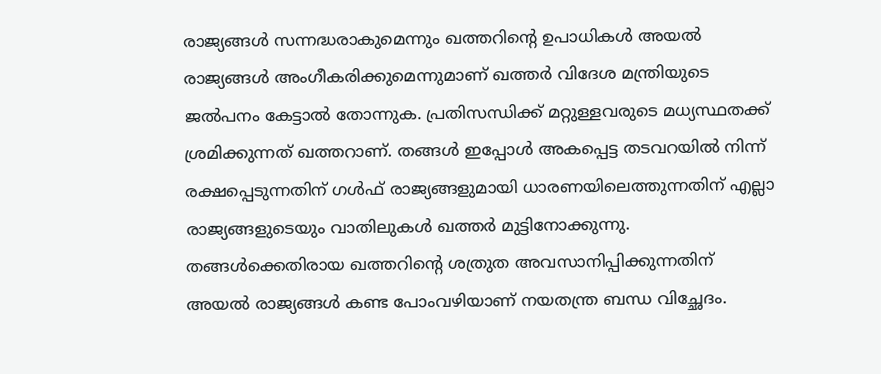രാജ്യങ്ങൾ സന്നദ്ധരാകുമെന്നും ഖത്തറിന്റെ ഉപാധികൾ അയൽ രാജ്യങ്ങൾ അംഗീകരിക്കുമെന്നുമാണ് ഖത്തർ വിദേശ മന്ത്രിയുടെ ജൽപനം കേട്ടാൽ തോന്നുക. പ്രതിസന്ധിക്ക് മറ്റുള്ളവരുടെ മധ്യസ്ഥതക്ക് ശ്രമിക്കുന്നത് ഖത്തറാണ്. തങ്ങൾ ഇപ്പോൾ അകപ്പെട്ട തടവറയിൽ നിന്ന് രക്ഷപ്പെടുന്നതിന് ഗൾഫ് രാജ്യങ്ങളുമായി ധാരണയിലെത്തുന്നതിന് എല്ലാ രാജ്യങ്ങളുടെയും വാതിലുകൾ ഖത്തർ മുട്ടിനോക്കുന്നു. തങ്ങൾക്കെതിരായ ഖത്തറിന്റെ ശത്രുത അവസാനിപ്പിക്കുന്നതിന് അയൽ രാജ്യങ്ങൾ കണ്ട പോംവഴിയാണ് നയതന്ത്ര ബന്ധ വിച്ഛേദം.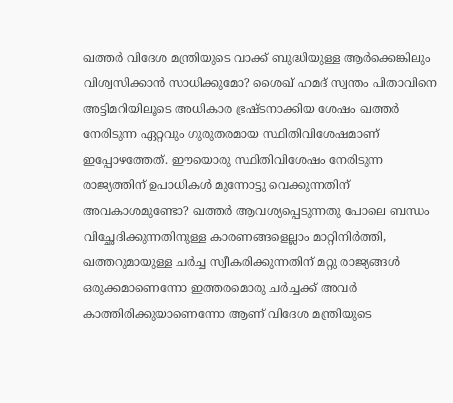ഖത്തർ വിദേശ മന്ത്രിയുടെ വാക്ക് ബുദ്ധിയുള്ള ആർക്കെങ്കിലും വിശ്വസിക്കാൻ സാധിക്കുമോ? ശൈഖ് ഹമദ് സ്വന്തം പിതാവിനെ അട്ടിമറിയിലൂടെ അധികാര ഭ്രഷ്ടനാക്കിയ ശേഷം ഖത്തർ നേരിടുന്ന ഏറ്റവും ഗുരുതരമായ സ്ഥിതിവിശേഷമാണ് ഇപ്പോഴത്തേത്. ഈയൊരു സ്ഥിതിവിശേഷം നേരിടുന്ന രാജ്യത്തിന് ഉപാധികൾ മുന്നോട്ടു വെക്കുന്നതിന് അവകാശമുണ്ടോ? ഖത്തർ ആവശ്യപ്പെടുന്നതു പോലെ ബന്ധം വിച്ഛേദിക്കുന്നതിനുള്ള കാരണങ്ങളെല്ലാം മാറ്റിനിർത്തി, ഖത്തറുമായുള്ള ചർച്ച സ്വീകരിക്കുന്നതിന് മറ്റു രാജ്യങ്ങൾ ഒരുക്കമാണെന്നോ ഇത്തരമൊരു ചർച്ചക്ക് അവർ കാത്തിരിക്കുയാണെന്നോ ആണ് വിദേശ മന്ത്രിയുടെ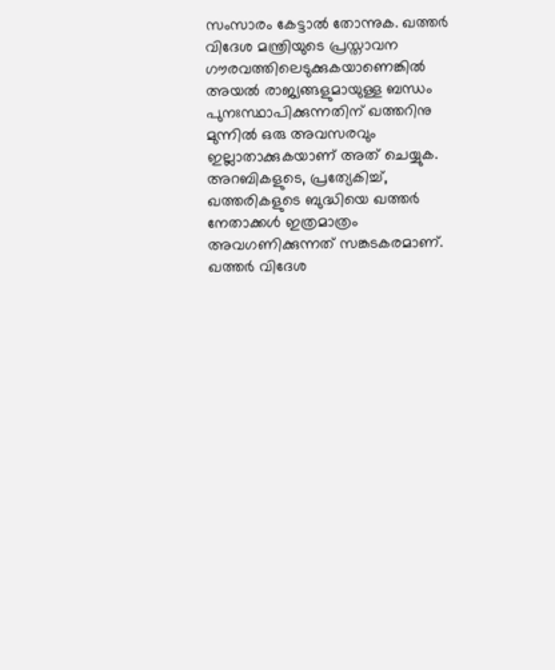സംസാരം കേട്ടാൽ തോന്നുക. ഖത്തർ വിദേശ മന്ത്രിയുടെ പ്രസ്താവന ഗൗരവത്തിലെടുക്കുകയാണെങ്കിൽ അയൽ രാജ്യങ്ങളുമായുള്ള ബന്ധം പുനഃസ്ഥാപിക്കുന്നതിന് ഖത്തറിനു മുന്നിൽ ഒരു അവസരവും ഇല്ലാതാക്കുകയാണ് അത് ചെയ്യുക.
അറബികളുടെ, പ്രത്യേകിച്ച്, ഖത്തരികളുടെ ബുദ്ധിയെ ഖത്തർ നേതാക്കൾ ഇത്രമാത്രം അവഗണിക്കുന്നത് സങ്കടകരമാണ്. ഖത്തർ വിദേശ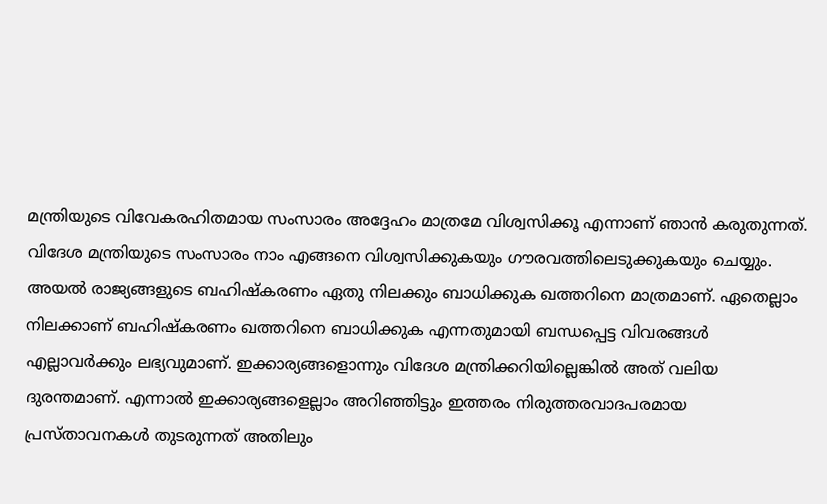മന്ത്രിയുടെ വിവേകരഹിതമായ സംസാരം അദ്ദേഹം മാത്രമേ വിശ്വസിക്കൂ എന്നാണ് ഞാൻ കരുതുന്നത്. വിദേശ മന്ത്രിയുടെ സംസാരം നാം എങ്ങനെ വിശ്വസിക്കുകയും ഗൗരവത്തിലെടുക്കുകയും ചെയ്യും. അയൽ രാജ്യങ്ങളുടെ ബഹിഷ്കരണം ഏതു നിലക്കും ബാധിക്കുക ഖത്തറിനെ മാത്രമാണ്. ഏതെല്ലാം നിലക്കാണ് ബഹിഷ്കരണം ഖത്തറിനെ ബാധിക്കുക എന്നതുമായി ബന്ധപ്പെട്ട വിവരങ്ങൾ എല്ലാവർക്കും ലഭ്യവുമാണ്. ഇക്കാര്യങ്ങളൊന്നും വിദേശ മന്ത്രിക്കറിയില്ലെങ്കിൽ അത് വലിയ ദുരന്തമാണ്. എന്നാൽ ഇക്കാര്യങ്ങളെല്ലാം അറിഞ്ഞിട്ടും ഇത്തരം നിരുത്തരവാദപരമായ പ്രസ്താവനകൾ തുടരുന്നത് അതിലും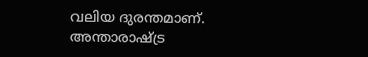വലിയ ദുരന്തമാണ്.
അന്താരാഷ്ട്ര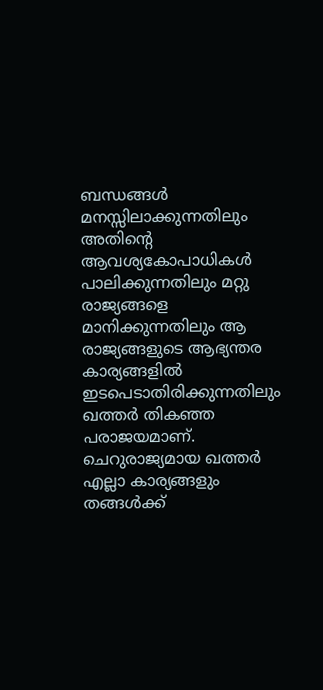ബന്ധങ്ങൾ മനസ്സിലാക്കുന്നതിലും അതിന്റെ ആവശ്യകോപാധികൾ പാലിക്കുന്നതിലും മറ്റു രാജ്യങ്ങളെ മാനിക്കുന്നതിലും ആ രാജ്യങ്ങളുടെ ആഭ്യന്തര കാര്യങ്ങളിൽ ഇടപെടാതിരിക്കുന്നതിലും ഖത്തർ തികഞ്ഞ പരാജയമാണ്. ചെറുരാജ്യമായ ഖത്തർ എല്ലാ കാര്യങ്ങളും തങ്ങൾക്ക്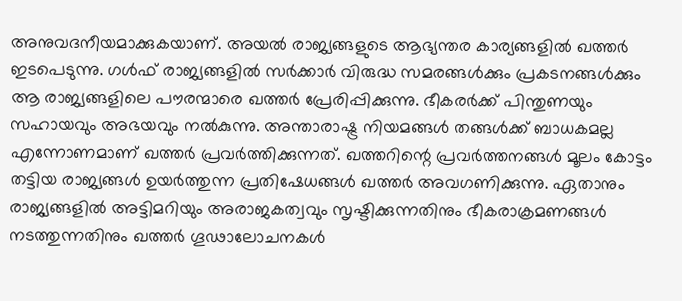അനുവദനീയമാക്കുകയാണ്. അയൽ രാജ്യങ്ങളുടെ ആഭ്യന്തര കാര്യങ്ങളിൽ ഖത്തർ ഇടപെടുന്നു. ഗൾഫ് രാജ്യങ്ങളിൽ സർക്കാർ വിരുദ്ധ സമരങ്ങൾക്കും പ്രകടനങ്ങൾക്കും ആ രാജ്യങ്ങളിലെ പൗരന്മാരെ ഖത്തർ പ്രേരിപ്പിക്കുന്നു. ഭീകരർക്ക് പിന്തുണയും സഹായവും അഭയവും നൽകുന്നു. അന്താരാഷ്ട്ര നിയമങ്ങൾ തങ്ങൾക്ക് ബാധകമല്ല എന്നോണമാണ് ഖത്തർ പ്രവർത്തിക്കുന്നത്. ഖത്തറിന്റെ പ്രവർത്തനങ്ങൾ മൂലം കോട്ടം തട്ടിയ രാജ്യങ്ങൾ ഉയർത്തുന്ന പ്രതിഷേധങ്ങൾ ഖത്തർ അവഗണിക്കുന്നു. ഏതാനും രാജ്യങ്ങളിൽ അട്ടിമറിയും അരാജകത്വവും സൃഷ്ടിക്കുന്നതിനും ഭീകരാക്രമണങ്ങൾ നടത്തുന്നതിനും ഖത്തർ ഗൂഢാലോചനകൾ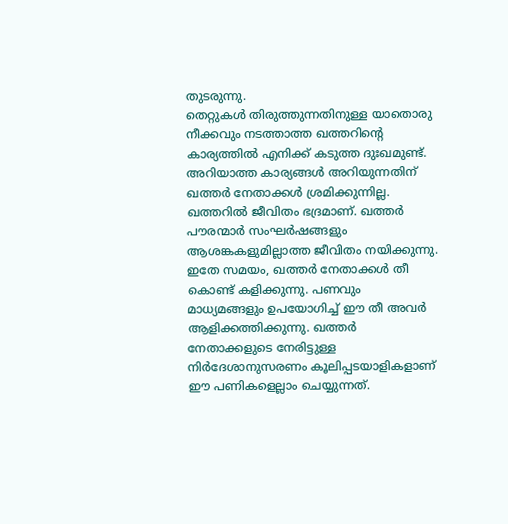തുടരുന്നു.
തെറ്റുകൾ തിരുത്തുന്നതിനുള്ള യാതൊരു നീക്കവും നടത്താത്ത ഖത്തറിന്റെ കാര്യത്തിൽ എനിക്ക് കടുത്ത ദുഃഖമുണ്ട്. അറിയാത്ത കാര്യങ്ങൾ അറിയുന്നതിന് ഖത്തർ നേതാക്കൾ ശ്രമിക്കുന്നില്ല. ഖത്തറിൽ ജീവിതം ഭദ്രമാണ്. ഖത്തർ പൗരന്മാർ സംഘർഷങ്ങളും ആശങ്കകളുമില്ലാത്ത ജീവിതം നയിക്കുന്നു. ഇതേ സമയം, ഖത്തർ നേതാക്കൾ തീ കൊണ്ട് കളിക്കുന്നു. പണവും മാധ്യമങ്ങളും ഉപയോഗിച്ച് ഈ തീ അവർ ആളിക്കത്തിക്കുന്നു. ഖത്തർ നേതാക്കളുടെ നേരിട്ടുള്ള നിർദേശാനുസരണം കൂലിപ്പടയാളികളാണ് ഈ പണികളെല്ലാം ചെയ്യുന്നത്.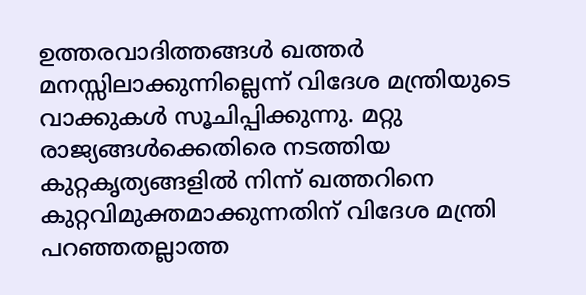ഉത്തരവാദിത്തങ്ങൾ ഖത്തർ മനസ്സിലാക്കുന്നില്ലെന്ന് വിദേശ മന്ത്രിയുടെ വാക്കുകൾ സൂചിപ്പിക്കുന്നു. മറ്റു രാജ്യങ്ങൾക്കെതിരെ നടത്തിയ കുറ്റകൃത്യങ്ങളിൽ നിന്ന് ഖത്തറിനെ കുറ്റവിമുക്തമാക്കുന്നതിന് വിദേശ മന്ത്രി പറഞ്ഞതല്ലാത്ത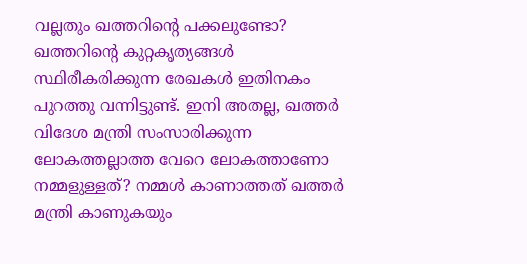വല്ലതും ഖത്തറിന്റെ പക്കലുണ്ടോ? ഖത്തറിന്റെ കുറ്റകൃത്യങ്ങൾ സ്ഥിരീകരിക്കുന്ന രേഖകൾ ഇതിനകം പുറത്തു വന്നിട്ടുണ്ട്. ഇനി അതല്ല, ഖത്തർ വിദേശ മന്ത്രി സംസാരിക്കുന്ന ലോകത്തല്ലാത്ത വേറെ ലോകത്താണോ നമ്മളുള്ളത്? നമ്മൾ കാണാത്തത് ഖത്തർ മന്ത്രി കാണുകയും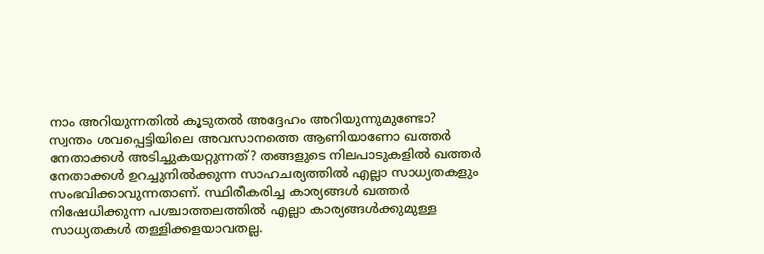നാം അറിയുന്നതിൽ കൂടുതൽ അദ്ദേഹം അറിയുന്നുമുണ്ടോ?
സ്വന്തം ശവപ്പെട്ടിയിലെ അവസാനത്തെ ആണിയാണോ ഖത്തർ നേതാക്കൾ അടിച്ചുകയറ്റുന്നത്? തങ്ങളുടെ നിലപാടുകളിൽ ഖത്തർ നേതാക്കൾ ഉറച്ചുനിൽക്കുന്ന സാഹചര്യത്തിൽ എല്ലാ സാധ്യതകളും സംഭവിക്കാവുന്നതാണ്. സ്ഥിരീകരിച്ച കാര്യങ്ങൾ ഖത്തർ നിഷേധിക്കുന്ന പശ്ചാത്തലത്തിൽ എല്ലാ കാര്യങ്ങൾക്കുമുള്ള സാധ്യതകൾ തള്ളിക്കളയാവതല്ല.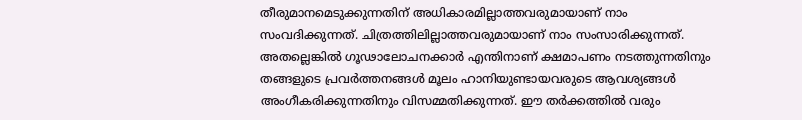തീരുമാനമെടുക്കുന്നതിന് അധികാരമില്ലാത്തവരുമായാണ് നാം സംവദിക്കുന്നത്. ചിത്രത്തിലില്ലാത്തവരുമായാണ് നാം സംസാരിക്കുന്നത്. അതല്ലെങ്കിൽ ഗൂഢാലോചനക്കാർ എന്തിനാണ് ക്ഷമാപണം നടത്തുന്നതിനും തങ്ങളുടെ പ്രവർത്തനങ്ങൾ മൂലം ഹാനിയുണ്ടായവരുടെ ആവശ്യങ്ങൾ അംഗീകരിക്കുന്നതിനും വിസമ്മതിക്കുന്നത്. ഈ തർക്കത്തിൽ വരും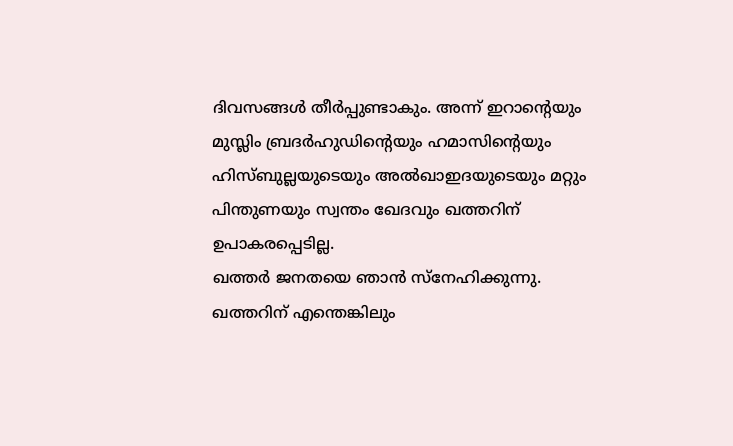ദിവസങ്ങൾ തീർപ്പുണ്ടാകും. അന്ന് ഇറാന്റെയും മുസ്ലിം ബ്രദർഹുഡിന്റെയും ഹമാസിന്റെയും ഹിസ്ബുല്ലയുടെയും അൽഖാഇദയുടെയും മറ്റും പിന്തുണയും സ്വന്തം ഖേദവും ഖത്തറിന് ഉപാകരപ്പെടില്ല.
ഖത്തർ ജനതയെ ഞാൻ സ്നേഹിക്കുന്നു. ഖത്തറിന് എന്തെങ്കിലും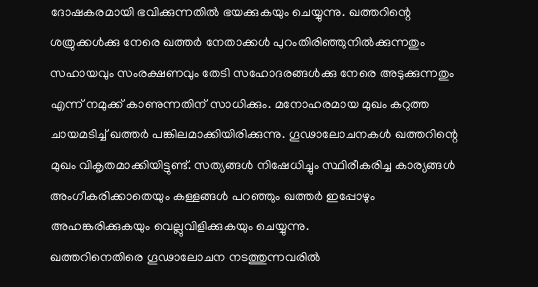ദോഷകരമായി ഭവിക്കുന്നതിൽ ഭയക്കുകയും ചെയ്യുന്നു. ഖത്തറിന്റെ ശത്രുക്കൾക്കു നേരെ ഖത്തർ നേതാക്കൾ പുറംതിരിഞ്ഞുനിൽക്കുന്നതും സഹായവും സംരക്ഷണവും തേടി സഹോദരങ്ങൾക്കു നേരെ അടുക്കുന്നതും എന്ന് നമുക്ക് കാണുന്നതിന് സാധിക്കും. മനോഹരമായ മുഖം കറുത്ത ചായമടിച്ച് ഖത്തർ പങ്കിലമാക്കിയിരിക്കുന്നു. ഗൂഢാലോചനകൾ ഖത്തറിന്റെ മുഖം വികൃതമാക്കിയിട്ടുണ്ട്. സത്യങ്ങൾ നിഷേധിച്ചും സ്ഥിരീകരിച്ച കാര്യങ്ങൾ അംഗീകരിക്കാതെയും കള്ളങ്ങൾ പറഞ്ഞും ഖത്തർ ഇപ്പോഴും അഹങ്കരിക്കുകയും വെല്ലുവിളിക്കുകയും ചെയ്യുന്നു.
ഖത്തറിനെതിരെ ഗൂഢാലോചന നടത്തുന്നവരിൽ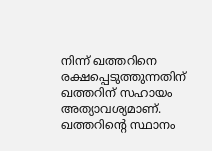നിന്ന് ഖത്തറിനെ രക്ഷപ്പെടുത്തുന്നതിന് ഖത്തറിന് സഹായം അത്യാവശ്യമാണ്. ഖത്തറിന്റെ സ്ഥാനം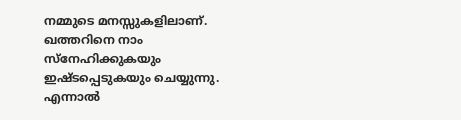നമ്മുടെ മനസ്സുകളിലാണ്. ഖത്തറിനെ നാം സ്നേഹിക്കുകയും ഇഷ്ടപ്പെടുകയും ചെയ്യുന്നു. എന്നാൽ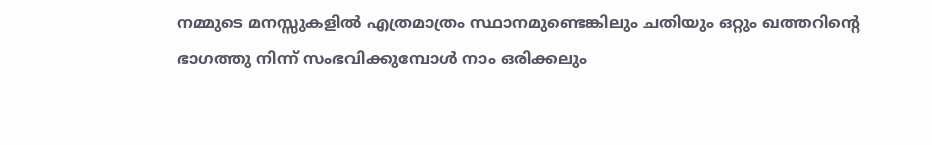നമ്മുടെ മനസ്സുകളിൽ എത്രമാത്രം സ്ഥാനമുണ്ടെങ്കിലും ചതിയും ഒറ്റും ഖത്തറിന്റെ ഭാഗത്തു നിന്ന് സംഭവിക്കുമ്പോൾ നാം ഒരിക്കലും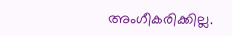അംഗീകരിക്കില്ല.